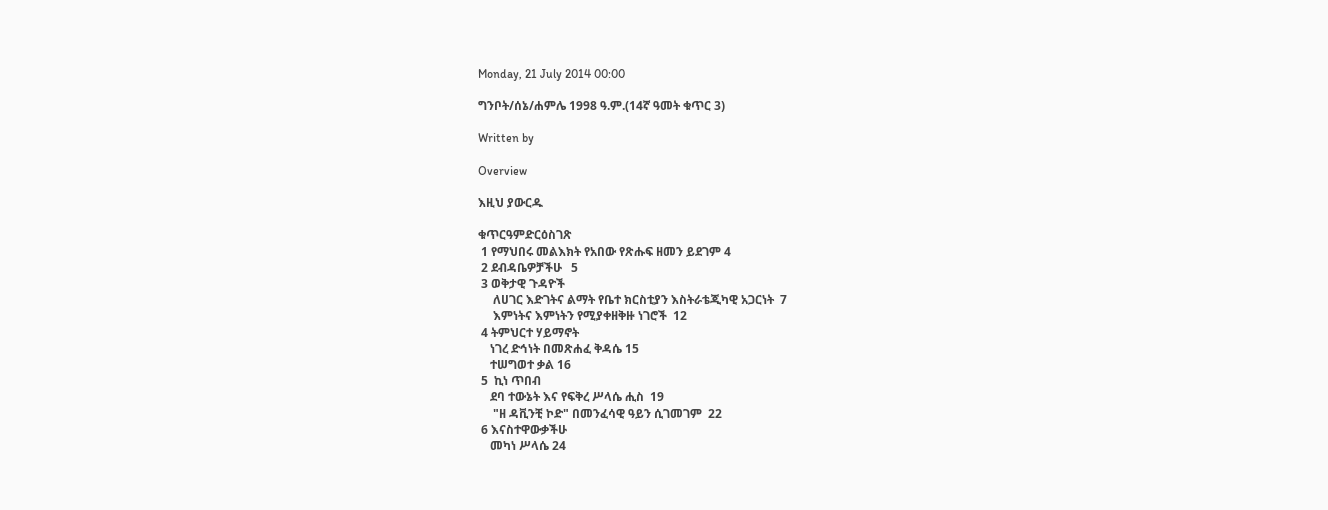Monday, 21 July 2014 00:00

ግንቦት/ሰኔ/ሐምሌ 1998 ዓ.ም.(14ኛ ዓመት ቁጥር 3)

Written by

Overview

እዚህ ያውርዱ

ቁጥርዓምድርዕስገጽ
 1 የማህበሩ መልእክት የአበው የጽሑፍ ዘመን ይደገም 4
 2 ደብዳቤዎቻችሁ   5
 3 ወቅታዊ ጉዳዮች
     ለሀገር እድገትና ልማት የቤተ ክርስቲያን እስትራቴጂካዊ አጋርነት  7
     እምነትና እምነትን የሚያቀዘቅዙ ነገሮች  12
 4 ትምህርተ ሃይማኖት
    ነገረ ድኅነት በመጽሐፈ ቅዳሴ 15
    ተሠግወተ ቃል 16
 5  ኪነ ጥበብ
    ደባ ተውኔት እና የፍቅረ ሥላሴ ሒስ  19
     "ዘ ዳቪንቺ ኮድ" በመንፈሳዊ ዓይን ሲገመገም  22
 6 እናስተዋውቃችሁ
    መካነ ሥላሴ 24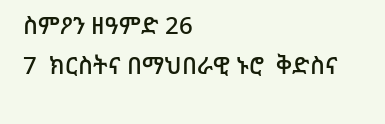ስምዖን ዘዓምድ 26
7  ክርስትና በማህበራዊ ኑሮ  ቅድስና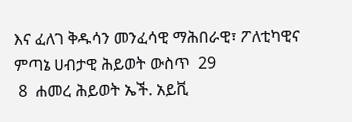እና ፈለገ ቅዱሳን መንፈሳዊ ማሕበራዊ፣ ፖለቲካዊና ምጣኔ ሀብታዊ ሕይወት ውስጥ  29
 8  ሐመረ ሕይወት ኤች. አይቪ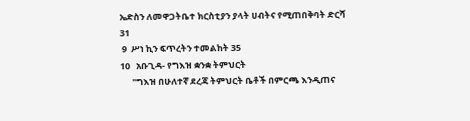ኤድስን ለመዋጋትቤተ ክርስቲያን ያላት ሀብትና የሚጠበቅባት ድርሻ 31
 9  ሥነ ኪን ፍጥረትን ተመልከት 35
10   አቡጊዳ- የግእዝ ቋንቋ ትምህርት
      "ግእዝ በሁለተኛ ደረጃ ትምህርት ቤቶች በምርጫ እንዲጠና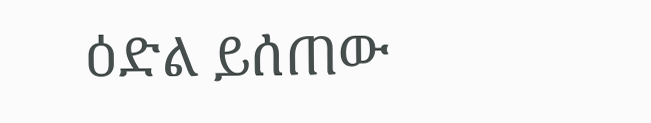ዕድል ይሰጠው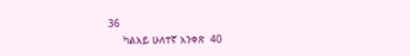36
     ካልአይ ሁለተኛ አንቀጽ  40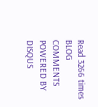Read 3266 times
BLOG COMMENTS POWERED BY DISQUS